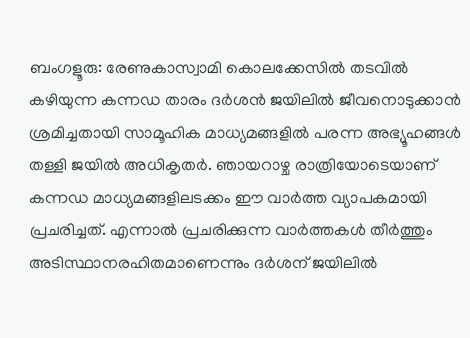ബംഗളൂരു: രേണുകാസ്വാമി കൊലക്കേസിൽ തടവിൽ കഴിയുന്ന കന്നഡ താരം ദർശൻ ജയിലിൽ ജീവനൊടുക്കാൻ ശ്രമിച്ചതായി സാമൂഹിക മാധ്യമങ്ങളിൽ പരന്ന അഭ്യൂഹങ്ങൾ തള്ളി ജയിൽ അധികൃതർ. ഞായറാഴ്ച രാത്രിയോടെയാണ് കന്നഡ മാധ്യമങ്ങളിലടക്കം ഈ വാർത്ത വ്യാപകമായി പ്രചരിച്ചത്. എന്നാൽ പ്രചരിക്കുന്ന വാർത്തകൾ തീർത്തും അടിസ്ഥാനരഹിതമാണെന്നും ദർശന് ജയിലിൽ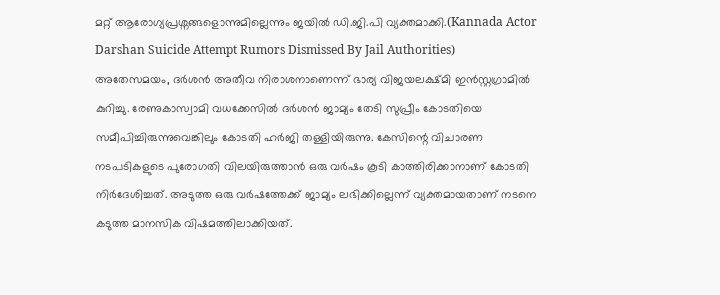മറ്റ് ആരോഗ്യപ്രശ്നങ്ങളൊന്നുമില്ലെന്നും ജയിൽ ഡി.ജി.പി വ്യക്തമാക്കി.(Kannada Actor Darshan Suicide Attempt Rumors Dismissed By Jail Authorities)
അതേസമയം, ദർശൻ അതീവ നിരാശനാണെന്ന് ഭാര്യ വിജയലക്ഷ്മി ഇൻസ്റ്റഗ്രാമിൽ കുറിച്ചു. രേണുകാസ്വാമി വധക്കേസിൽ ദർശൻ ജാമ്യം തേടി സുപ്രീം കോടതിയെ സമീപിച്ചിരുന്നുവെങ്കിലും കോടതി ഹർജി തള്ളിയിരുന്നു. കേസിന്റെ വിചാരണ നടപടികളുടെ പുരോഗതി വിലയിരുത്താൻ ഒരു വർഷം കൂടി കാത്തിരിക്കാനാണ് കോടതി നിർദേശിച്ചത്. അടുത്ത ഒരു വർഷത്തേക്ക് ജാമ്യം ലഭിക്കില്ലെന്ന് വ്യക്തമായതാണ് നടനെ കടുത്ത മാനസിക വിഷമത്തിലാക്കിയത്.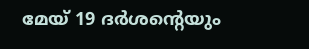മേയ് 19 ദർശന്റെയും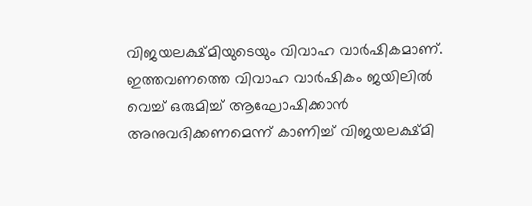വിജയലക്ഷ്മിയുടെയും വിവാഹ വാർഷികമാണ്. ഇത്തവണത്തെ വിവാഹ വാർഷികം ജയിലിൽ വെച്ച് ഒരുമിച്ച് ആഘോഷിക്കാൻ അനുവദിക്കണമെന്ന് കാണിച്ച് വിജയലക്ഷ്മി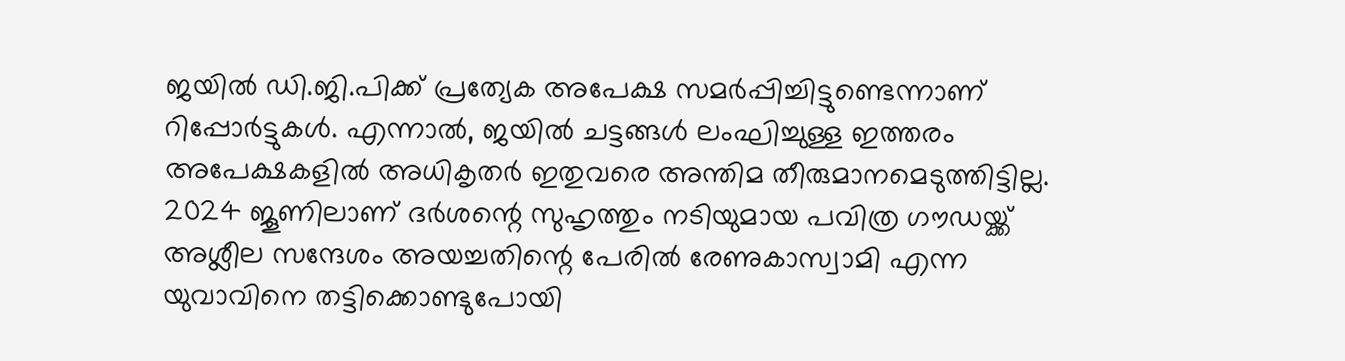ജയിൽ ഡി.ജി.പിക്ക് പ്രത്യേക അപേക്ഷ സമർപ്പിച്ചിട്ടുണ്ടെന്നാണ് റിപ്പോർട്ടുകൾ. എന്നാൽ, ജയിൽ ചട്ടങ്ങൾ ലംഘിച്ചുള്ള ഇത്തരം അപേക്ഷകളിൽ അധികൃതർ ഇതുവരെ അന്തിമ തീരുമാനമെടുത്തിട്ടില്ല. 2024 ജൂണിലാണ് ദർശന്റെ സുഹൃത്തും നടിയുമായ പവിത്ര ഗൗഡയ്ക്ക് അശ്ലീല സന്ദേശം അയച്ചതിന്റെ പേരിൽ രേണുകാസ്വാമി എന്ന യുവാവിനെ തട്ടിക്കൊണ്ടുപോയി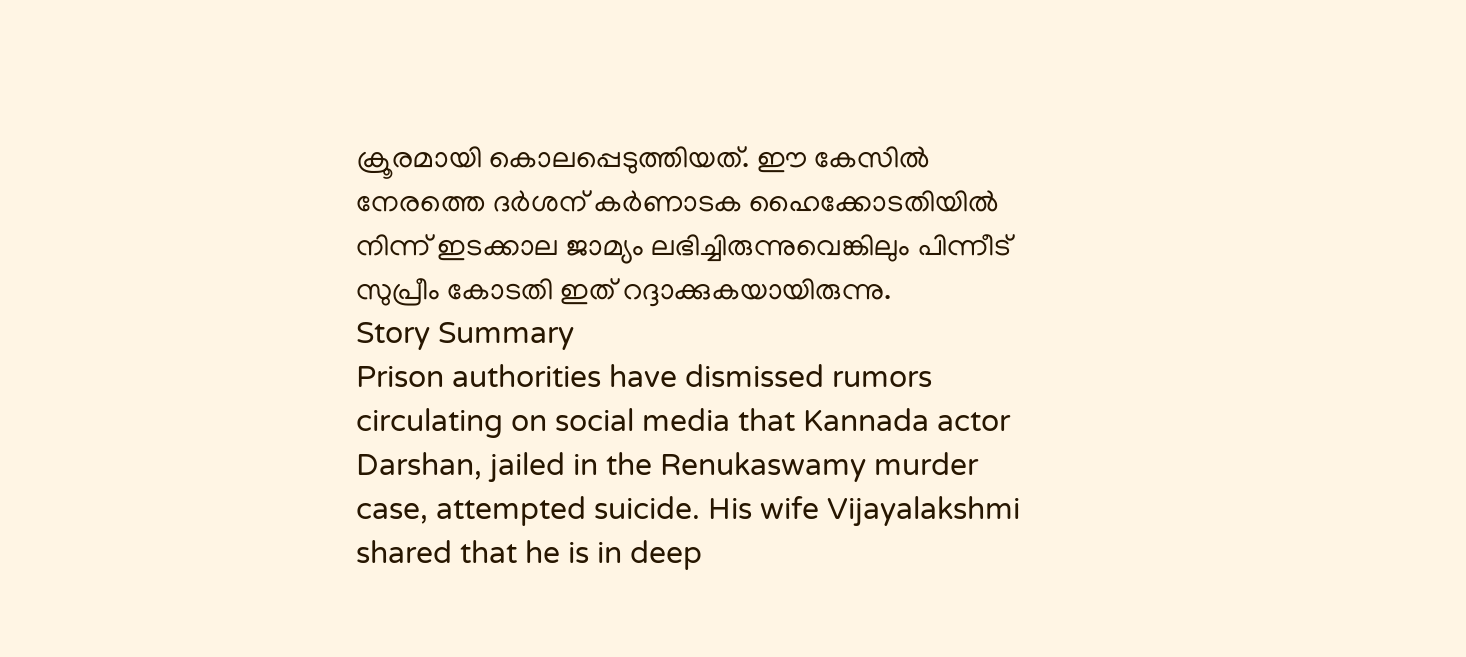ക്രൂരമായി കൊലപ്പെടുത്തിയത്. ഈ കേസിൽ നേരത്തെ ദർശന് കർണാടക ഹൈക്കോടതിയിൽ നിന്ന് ഇടക്കാല ജാമ്യം ലഭിച്ചിരുന്നുവെങ്കിലും പിന്നീട് സുപ്രീം കോടതി ഇത് റദ്ദാക്കുകയായിരുന്നു.
Story Summary
Prison authorities have dismissed rumors circulating on social media that Kannada actor Darshan, jailed in the Renukaswamy murder case, attempted suicide. His wife Vijayalakshmi shared that he is in deep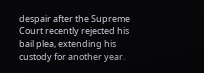despair after the Supreme Court recently rejected his bail plea, extending his custody for another year.